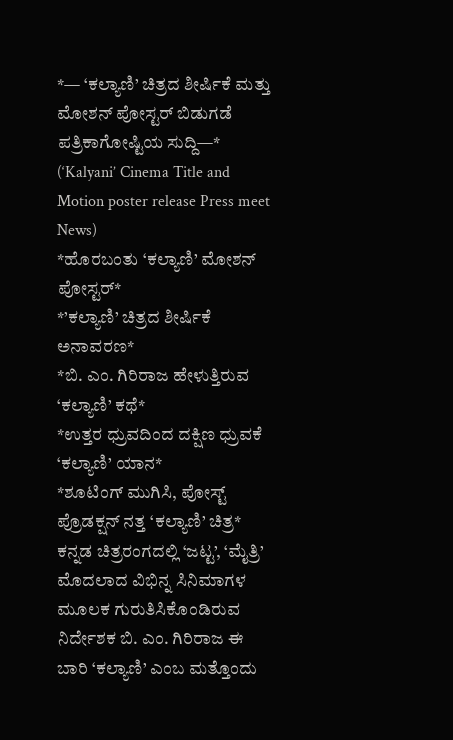*— ‘ಕಲ್ಯಾಣಿ’ ಚಿತ್ರದ ಶೀರ್ಷಿಕೆ ಮತ್ತು ಮೋಶನ್ ಪೋಸ್ಟರ್ ಬಿಡುಗಡೆ ಪತ್ರಿಕಾಗೋಷ್ಟಿಯ ಸುದ್ದಿ—*
(‘Kalyani’ Cinema Title and Motion poster release Press meet News)
*ಹೊರಬಂತು ‘ಕಲ್ಯಾಣಿ’ ಮೋಶನ್ ಪೋಸ್ಟರ್*
*’ಕಲ್ಯಾಣಿ’ ಚಿತ್ರದ ಶೀರ್ಷಿಕೆ ಅನಾವರಣ*
*ಬಿ. ಎಂ. ಗಿರಿರಾಜ ಹೇಳುತ್ತಿರುವ ‘ಕಲ್ಯಾಣಿ’ ಕಥೆ*
*ಉತ್ತರ ಧ್ರುವದಿಂದ ದಕ್ಷಿಣ ಧ್ರುವಕೆ ‘ಕಲ್ಯಾಣಿ’ ಯಾನ*
*ಶೂಟಿಂಗ್ ಮುಗಿಸಿ, ಪೋಸ್ಟ್ ಪ್ರೊಡಕ್ಷನ್ ನತ್ತ ‘ಕಲ್ಯಾಣಿ’ ಚಿತ್ರ*
ಕನ್ನಡ ಚಿತ್ರರಂಗದಲ್ಲಿ ‘ಜಟ್ಟ’, ‘ಮೈತ್ರಿ’ ಮೊದಲಾದ ವಿಭಿನ್ನ ಸಿನಿಮಾಗಳ ಮೂಲಕ ಗುರುತಿಸಿಕೊಂಡಿರುವ ನಿರ್ದೇಶಕ ಬಿ. ಎಂ. ಗಿರಿರಾಜ ಈ ಬಾರಿ ‘ಕಲ್ಯಾಣಿ’ ಎಂಬ ಮತ್ತೊಂದು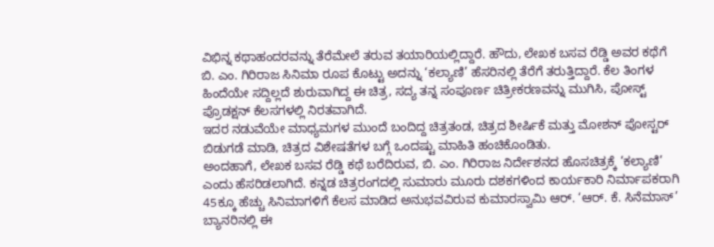ವಿಭಿನ್ನ ಕಥಾಹಂದರವನ್ನು ತೆರೆಮೇಲೆ ತರುವ ತಯಾರಿಯಲ್ಲಿದ್ದಾರೆ. ಹೌದು, ಲೇಖಕ ಬಸವ ರೆಡ್ಡಿ ಅವರ ಕಥೆಗೆ ಬಿ. ಎಂ. ಗಿರಿರಾಜ ಸಿನಿಮಾ ರೂಪ ಕೊಟ್ಟು ಅದನ್ನು ‘ಕಲ್ಯಾಣಿ’ ಹೆಸರಿನಲ್ಲಿ ತೆರೆಗೆ ತರುತ್ತಿದ್ದಾರೆ. ಕೆಲ ತಿಂಗಳ ಹಿಂದೆಯೇ ಸದ್ದಿಲ್ಲದೆ ಶುರುವಾಗಿದ್ದ ಈ ಚಿತ್ರ, ಸದ್ಯ ತನ್ನ ಸಂಪೂರ್ಣ ಚಿತ್ರೀಕರಣವನ್ನು ಮುಗಿಸಿ, ಪೋಸ್ಟ್ ಪ್ರೊಡಕ್ಷನ್ ಕೆಲಸಗಳಲ್ಲಿ ನಿರತವಾಗಿದೆ.
ಇದರ ನಡುವೆಯೇ ಮಾಧ್ಯಮಗಳ ಮುಂದೆ ಬಂದಿದ್ದ ಚಿತ್ರತಂಡ, ಚಿತ್ರದ ಶೀರ್ಷಿಕೆ ಮತ್ತು ಮೋಶನ್ ಪೋಸ್ಟರ್ ಬಿಡುಗಡೆ ಮಾಡಿ, ಚಿತ್ರದ ವಿಶೇಷತೆಗಳ ಬಗ್ಗೆ ಒಂದಷ್ಟು ಮಾಹಿತಿ ಹಂಚಿಕೊಂಡಿತು.
ಅಂದಹಾಗೆ, ಲೇಖಕ ಬಸವ ರೆಡ್ಡಿ ಕಥೆ ಬರೆದಿರುವ, ಬಿ. ಎಂ. ಗಿರಿರಾಜ ನಿರ್ದೇಶನದ ಹೊಸಚಿತ್ರಕ್ಕೆ ‘ಕಲ್ಯಾಣಿ’ ಎಂದು ಹೆಸರಿಡಲಾಗಿದೆ. ಕನ್ನಡ ಚಿತ್ರರಂಗದಲ್ಲಿ ಸುಮಾರು ಮೂರು ದಶಕಗಳಿಂದ ಕಾರ್ಯಕಾರಿ ನಿರ್ಮಾಪಕರಾಗಿ 45ಕ್ಕೂ ಹೆಚ್ಚು ಸಿನಿಮಾಗಳಿಗೆ ಕೆಲಸ ಮಾಡಿದ ಅನುಭವವಿರುವ ಕುಮಾರಸ್ವಾಮಿ ಆರ್. ‘ಆರ್. ಕೆ. ಸಿನೆಮಾಸ್’ ಬ್ಯಾನರಿನಲ್ಲಿ ಈ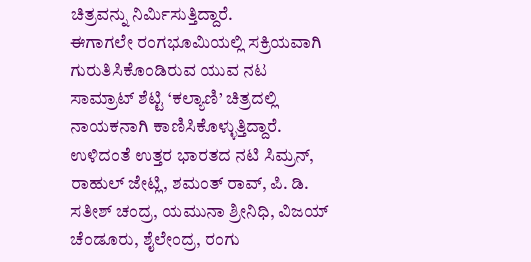ಚಿತ್ರವನ್ನು ನಿರ್ಮಿಸುತ್ತಿದ್ದಾರೆ.
ಈಗಾಗಲೇ ರಂಗಭೂಮಿಯಲ್ಲಿ ಸಕ್ರಿಯವಾಗಿ ಗುರುತಿಸಿಕೊಂಡಿರುವ ಯುವ ನಟ ಸಾಮ್ರಾಟ್ ಶೆಟ್ಟಿ ‘ಕಲ್ಯಾಣಿ’ ಚಿತ್ರದಲ್ಲಿ ನಾಯಕನಾಗಿ ಕಾಣಿಸಿಕೊಳ್ಳುತ್ತಿದ್ದಾರೆ. ಉಳಿದಂತೆ ಉತ್ತರ ಭಾರತದ ನಟಿ ಸಿಮ್ರನ್, ರಾಹುಲ್ ಜೇಟ್ಲಿ, ಶಮಂತ್ ರಾವ್, ಪಿ. ಡಿ. ಸತೀಶ್ ಚಂದ್ರ, ಯಮುನಾ ಶ್ರೀನಿಧಿ, ವಿಜಯ್ ಚೆಂಡೂರು, ಶೈಲೇಂದ್ರ, ರಂಗು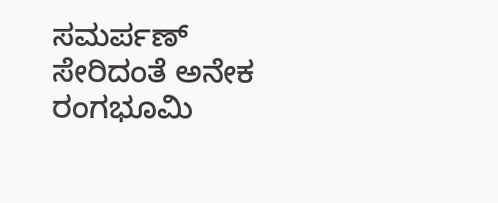ಸಮರ್ಪಣ್ ಸೇರಿದಂತೆ ಅನೇಕ ರಂಗಭೂಮಿ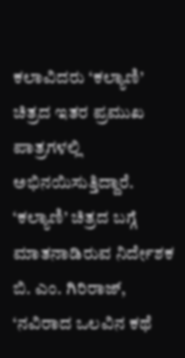ಕಲಾವಿದರು ‘ಕಲ್ಯಾಣಿ’ ಚಿತ್ರದ ಇತರ ಪ್ರಮುಖ ಪಾತ್ರಗಳಲ್ಲಿ ಅಭಿನಯಿಸುತ್ತಿದ್ದಾರೆ.
‘ಕಲ್ಯಾಣಿ’ ಚಿತ್ರದ ಬಗ್ಗೆ ಮಾತನಾಡಿರುವ ನಿರ್ದೇಶಕ ಬಿ. ಎಂ. ಗಿರಿರಾಜ್, ‘ನವಿರಾದ ಒಲವಿನ ಕಥೆ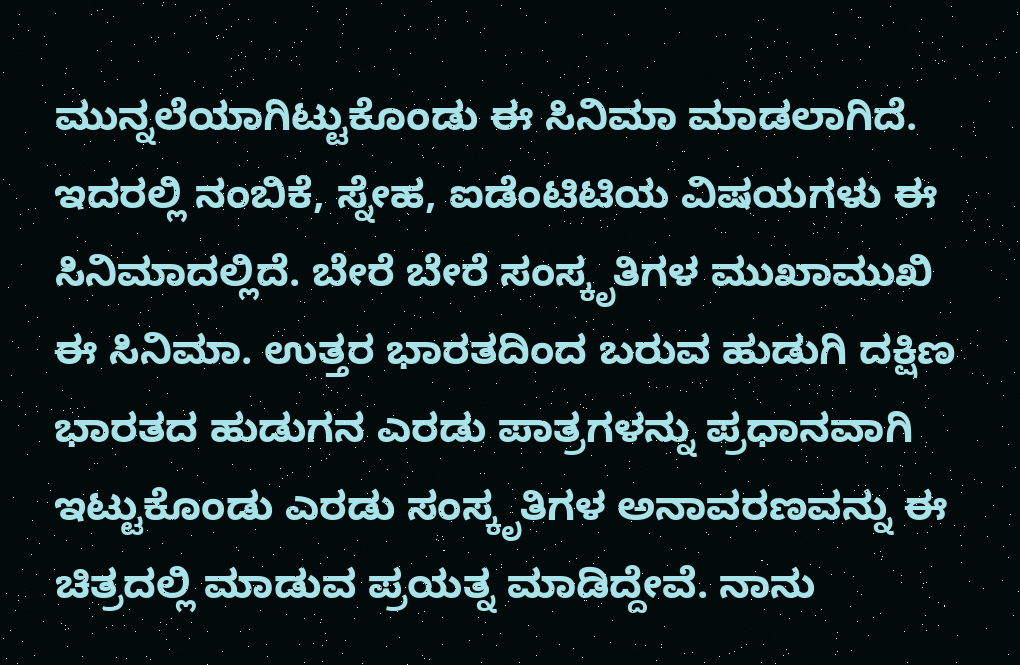ಮುನ್ನಲೆಯಾಗಿಟ್ಟುಕೊಂಡು ಈ ಸಿನಿಮಾ ಮಾಡಲಾಗಿದೆ. ಇದರಲ್ಲಿ ನಂಬಿಕೆ, ಸ್ನೇಹ, ಐಡೆಂಟಿಟಿಯ ವಿಷಯಗಳು ಈ ಸಿನಿಮಾದಲ್ಲಿದೆ. ಬೇರೆ ಬೇರೆ ಸಂಸ್ಕೃತಿಗಳ ಮುಖಾಮುಖಿ ಈ ಸಿನಿಮಾ. ಉತ್ತರ ಭಾರತದಿಂದ ಬರುವ ಹುಡುಗಿ ದಕ್ಷಿಣ ಭಾರತದ ಹುಡುಗನ ಎರಡು ಪಾತ್ರಗಳನ್ನು ಪ್ರಧಾನವಾಗಿ ಇಟ್ಟುಕೊಂಡು ಎರಡು ಸಂಸ್ಕೃತಿಗಳ ಅನಾವರಣವನ್ನು ಈ ಚಿತ್ರದಲ್ಲಿ ಮಾಡುವ ಪ್ರಯತ್ನ ಮಾಡಿದ್ದೇವೆ. ನಾನು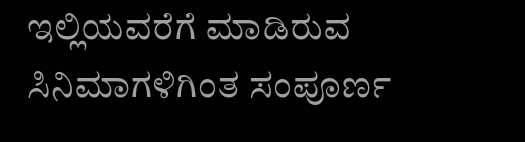ಇಲ್ಲಿಯವರೆಗೆ ಮಾಡಿರುವ ಸಿನಿಮಾಗಳಿಗಿಂತ ಸಂಪೂರ್ಣ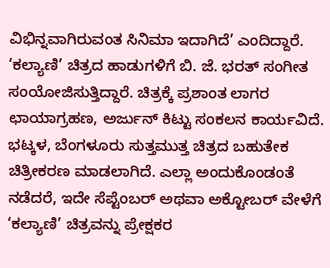ವಿಭಿನ್ನವಾಗಿರುವಂತ ಸಿನಿಮಾ ಇದಾಗಿದೆ’ ಎಂದಿದ್ದಾರೆ.
‘ಕಲ್ಯಾಣಿ’ ಚಿತ್ರದ ಹಾಡುಗಳಿಗೆ ಬಿ. ಜೆ. ಭರತ್ ಸಂಗೀತ ಸಂಯೋಜಿಸುತ್ತಿದ್ದಾರೆ. ಚಿತ್ರಕ್ಕೆ ಪ್ರಶಾಂತ ಲಾಗರ ಛಾಯಾಗ್ರಹಣ, ಅರ್ಜುನ್ ಕಿಟ್ಟು ಸಂಕಲನ ಕಾರ್ಯವಿದೆ. ಭಟ್ಕಳ, ಬೆಂಗಳೂರು ಸುತ್ತಮುತ್ತ ಚಿತ್ರದ ಬಹುತೇಕ ಚಿತ್ರೀಕರಣ ಮಾಡಲಾಗಿದೆ. ಎಲ್ಲಾ ಅಂದುಕೊಂಡಂತೆ ನಡೆದರೆ, ಇದೇ ಸೆಪ್ಟೆಂಬರ್ ಅಥವಾ ಅಕ್ಟೋಬರ್ ವೇಳೆಗೆ ‘ಕಲ್ಯಾಣಿ’ ಚಿತ್ರವನ್ನು ಪ್ರೇಕ್ಷಕರ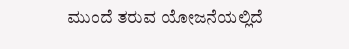ಮುಂದೆ ತರುವ ಯೋಜನೆಯಲ್ಲಿದೆ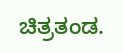ಚಿತ್ರತಂಡ.